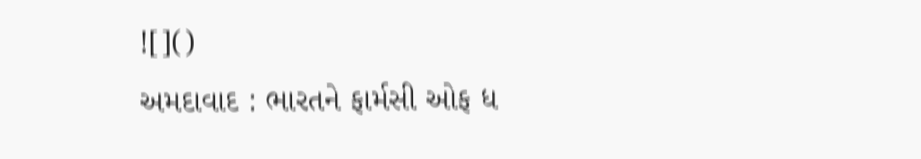![]()
અમદાવાદ : ભારતને ફાર્મસી ઓફ ધ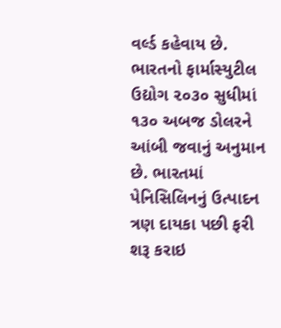વર્લ્ડ કહેવાય છે. ભારતનો ફાર્માસ્યુટીલ ઉદ્યોગ ૨૦૩૦ સુધીમાં ૧૩૦ અબજ ડોલરને આંબી જવાનું અનુમાન છે. ભારતમાં પેનિસિલિનનું ઉત્પાદન ત્રણ દાયકા પછી ફરી શરૂ કરાઇ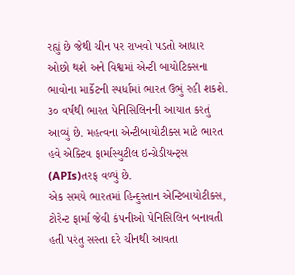રહ્યું છે જેથી ચીન પર રાખવો પડતો આધાર ઓછો થશે અને વિશ્વમાં એન્ટી બાયોટિક્સના ભાવોના માર્કેટની સ્પર્ધામાં ભારત ઉભું રહી શકશે. ૩૦ વર્ષથી ભારત પેનિસિલિનની આયાત કરતું આવ્યું છે. મહત્વના એન્ટીબાયોટીક્સ માટે ભારત હવે એક્ટિવ ફાર્માસ્યુટીલ ઇન્ગ્રેડીયન્ટ્સ (APIs)તરફ વળ્યું છે.
એક સમયે ભારતમાં હિન્દુસ્તાન એન્ટિબાયોટીક્સ, ટોરેન્ટ ફાર્મા જેવી કંપનીઓ પેનિસિલિન બનાવતી હતી પરંતુ સસ્તા દરે ચીનથી આવતા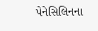પેનેસિલિનના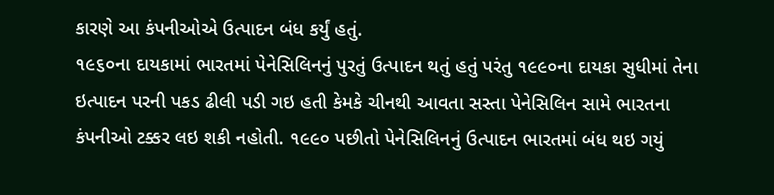કારણે આ કંપનીઓએ ઉત્પાદન બંધ કર્યું હતું.
૧૯૬૦ના દાયકામાં ભારતમાં પેનેસિલિનનું પુરતું ઉત્પાદન થતું હતું પરંતુ ૧૯૯૦ના દાયકા સુધીમાં તેના ઇત્પાદન પરની પકડ ઢીલી પડી ગઇ હતી કેમકે ચીનથી આવતા સસ્તા પેનેસિલિન સામે ભારતના કંપનીઓ ટક્કર લઇ શકી નહોતી. ૧૯૯૦ પછીતો પેનેસિલિનનું ઉત્પાદન ભારતમાં બંધ થઇ ગયું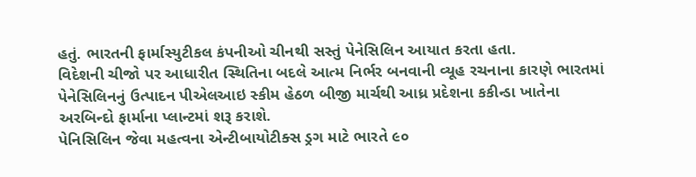હતું. ભારતની ફાર્માસ્યુટીકલ કંપનીઓ ચીનથી સસ્તું પેનેસિલિન આયાત કરતા હતા.
વિદેશની ચીજો પર આધારીત સ્થિતિના બદલે આત્મ નિર્ભર બનવાની વ્યૂહ રચનાના કારણે ભારતમાં પેનેસિલિનનું ઉત્પાદન પીએલઆઇ સ્કીમ હેઠળ બીજી માર્ચથી આધ્ર પ્રદેશના કકીન્ડા ખાતેના અરબિન્દો ફાર્માના પ્લાન્ટમાં શરૂ કરાશે.
પેનિસિલિન જેવા મહત્વના એન્ટીબાયોટીક્સ ડ્રગ માટે ભારતે ૯૦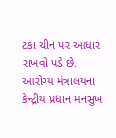ટકા ચીન પર આધાર રાખવો પડે છે.
આરોગ્ય મંત્રાલયના કેન્દ્રીય પ્રધાન મનસુખ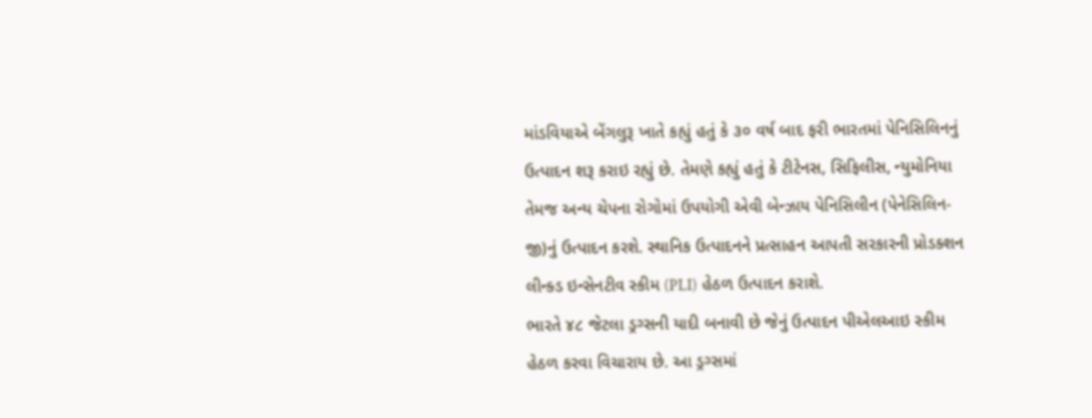માંડવિયાએ બેંગલુરૂ ખાતે કહ્યું હતું કે ૩૦ વર્ષ બાદ ફરી ભારતમાં પેનિસિલિનનું ઉત્પાદન શરૂ કરાઇ રહ્યું છે. તેમણે કહ્યું હતું કે ટીટેનસ, સિફિલીસ, ન્યુમોનિયા તેમજ અન્ય ચેપના રોગોમાં ઉપયોગી એવી બેન્ઝાય પેનિસિલીન (પેનેસિલિન-જી)નું ઉત્પાદન કરશે. સ્થાનિક ઉત્પાદનને પ્રત્સાહન આપતી સરકારની પ્રોડક્શન લીન્ક્ડ ઇન્સેનટીવ સ્કીમ (PLI) હેઠળ ઉત્પાદન કરાશે.
ભારતે ૪૮ જેટલા ડ્રગ્સની યાદી બનાવી છે જેનું ઉત્પાદન પીએલઆઇ સ્કીમ હેઠળ કરવા વિચારાય છે. આ ડ્રગ્સમાં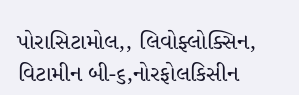પોરાસિટામોલ,, લિવોફ્લોક્સિન, વિટામીન બી-૬,નોરફોલકિસીન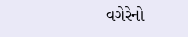વગેરેનો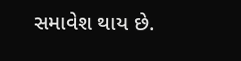સમાવેશ થાય છે.